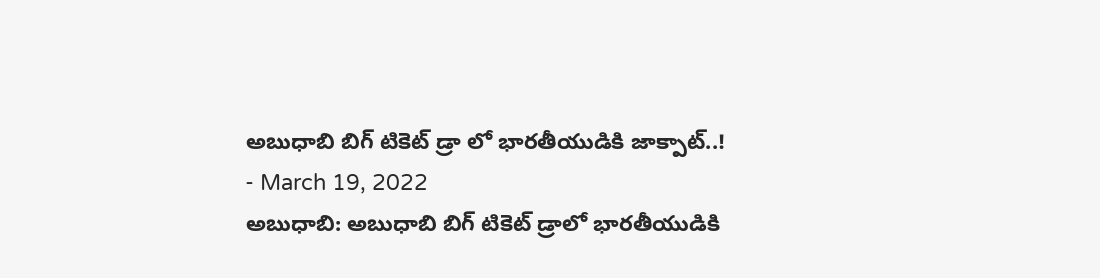అబుధాబి బిగ్ టికెట్ డ్రా లో భారతీయుడికి జాక్పాట్..!
- March 19, 2022
అబుధాబి: అబుధాబి బిగ్ టికెట్ డ్రాలో భారతీయుడికి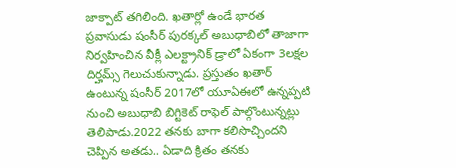జాక్పాట్ తగిలింది. ఖతార్లో ఉండే భారత ప్రవాసుడు షంసీర్ పురక్కల్ అబుధాబిలో తాజాగా నిర్వహించిన వీక్లీ ఎలక్ట్రానిక్ డ్రాలో ఏకంగా 3లక్షల దిర్హమ్స్ గెలుచుకున్నాడు. ప్రస్తుతం ఖతార్ ఉంటున్న షంసీర్ 2017లో యూఏఈలో ఉన్నప్పటి నుంచి అబుధాబి బిగ్టికెట్ రాఫెల్ పాల్గొంటున్నట్లు తెలిపాడు.2022 తనకు బాగా కలిసొచ్చిందని చెప్పిన అతడు.. ఏడాది క్రితం తనకు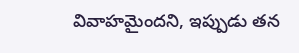వివాహమైందని, ఇప్పుడు తన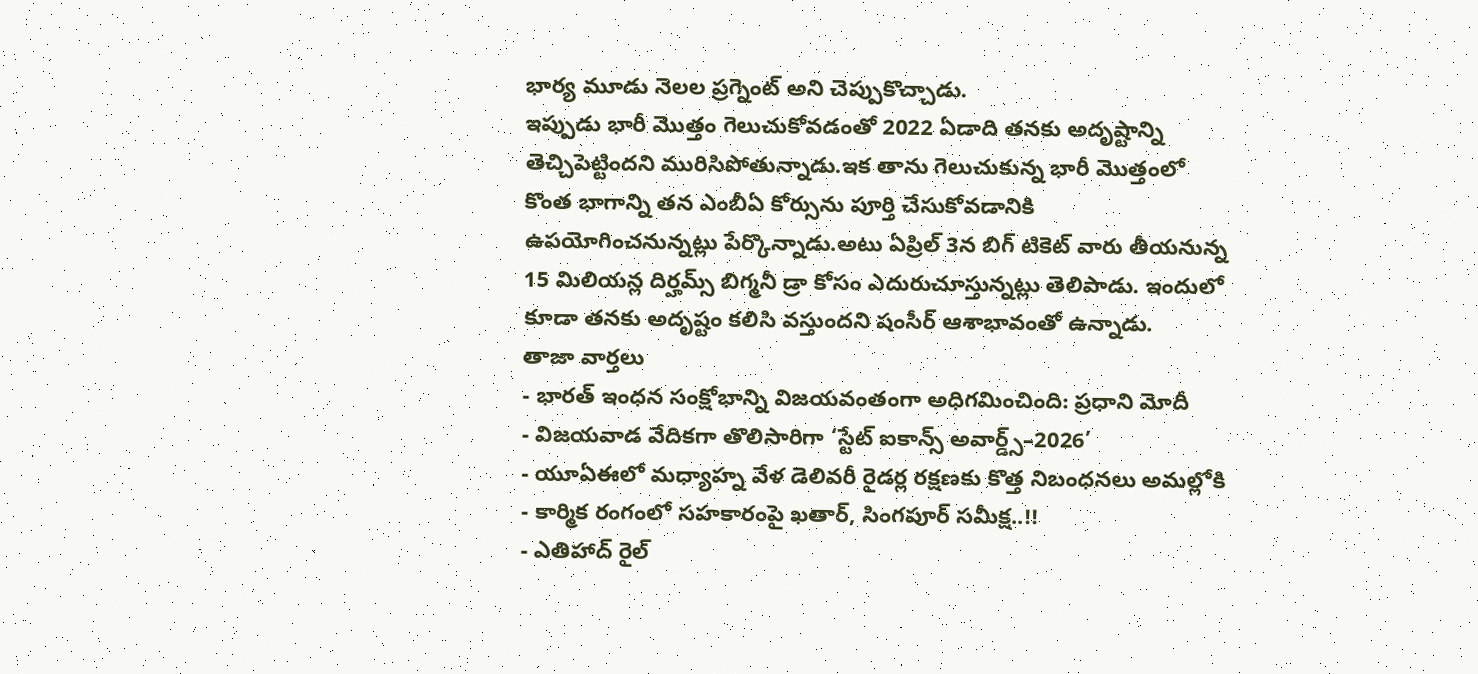భార్య మూడు నెలల ప్రగ్నెంట్ అని చెప్పుకొచ్చాడు.
ఇప్పుడు భారీ మొత్తం గెలుచుకోవడంతో 2022 ఏడాది తనకు అదృష్టాన్ని తెచ్చిపెట్టిందని మురిసిపోతున్నాడు.ఇక తాను గెలుచుకున్న భారీ మొత్తంలో కొంత భాగాన్ని తన ఎంబీఏ కోర్సును పూర్తి చేసుకోవడానికి ఉపయోగించనున్నట్లు పేర్కొన్నాడు.అటు ఏప్రిల్ 3న బిగ్ టికెట్ వారు తీయనున్న 15 మిలియన్ల దిర్హమ్స్ బిగ్మనీ డ్రా కోసం ఎదురుచూస్తున్నట్లు తెలిపాడు. ఇందులో కూడా తనకు అదృష్టం కలిసి వస్తుందని షంసీర్ ఆశాభావంతో ఉన్నాడు.
తాజా వార్తలు
- భారత్ ఇంధన సంక్షోభాన్ని విజయవంతంగా అధిగమించింది: ప్రధాని మోదీ
- విజయవాడ వేదికగా తొలిసారిగా ‘స్టేట్ ఐకాన్స్ అవార్డ్స్–2026’
- యూఏఈలో మధ్యాహ్న వేళ డెలివరీ రైడర్ల రక్షణకు కొత్త నిబంధనలు అమల్లోకి
- కార్మిక రంగంలో సహకారంపై ఖతార్, సింగపూర్ సమీక్ష..!!
- ఎతిహాద్ రైల్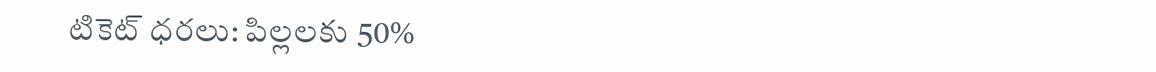టికెట్ ధరలు: పిల్లలకు 50%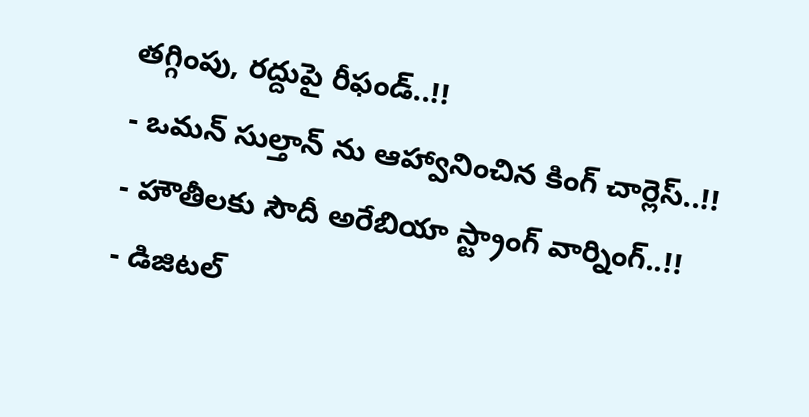తగ్గింపు, రద్దుపై రీఫండ్..!!
- ఒమన్ సుల్తాన్ ను ఆహ్వానించిన కింగ్ చార్లెస్..!!
- హౌతీలకు సౌదీ అరేబియా స్ట్రాంగ్ వార్నింగ్..!!
- డిజిటల్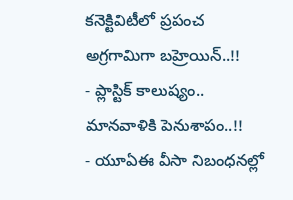కనెక్టివిటీలో ప్రపంచ అగ్రగామిగా బహ్రెయిన్..!!
- ప్లాస్టిక్ కాలుష్యం.. మానవాళికి పెనుశాపం..!!
- యూఏఈ వీసా నిబంధనల్లో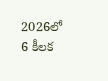2026లో 6 కీలక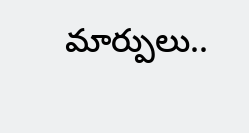మార్పులు..